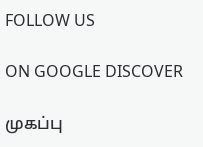FOLLOW US

ON GOOGLE DISCOVER

முகப்பு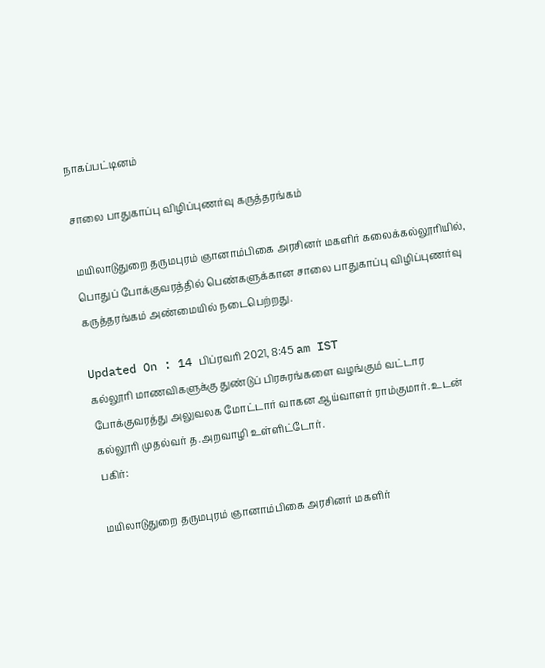நாகப்பட்டினம்

சாலை பாதுகாப்பு விழிப்புணர்வு கருத்தரங்கம்

மயிலாடுதுறை தருமபுரம் ஞானாம்பிகை அரசினர் மகளிர் கலைக்கல்லூரியில், பொதுப் போக்குவரத்தில் பெண்களுக்கான சாலை பாதுகாப்பு விழிப்புணர்வு கருத்தரங்கம் அண்மையில் நடைபெற்றது.

Updated On : 14 பிப்ரவரி 2021, 8:45 am IST
கல்லூரி மாணவிகளுக்கு துண்டுப் பிரசுரங்களை வழங்கும் வட்டார போக்குவரத்து அலுவலக மோட்டார் வாகன ஆய்வாளர் ராம்குமார். உடன் கல்லூரி முதல்வர் த.அறவாழி உள்ளிட்டோர்.
பகிர்:

மயிலாடுதுறை தருமபுரம் ஞானாம்பிகை அரசினர் மகளிர்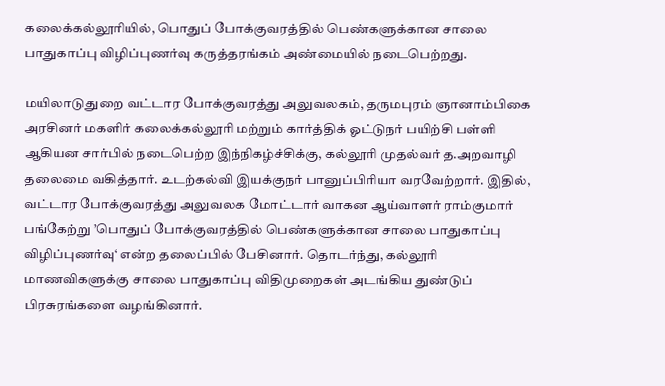கலைக்கல்லூரியில், பொதுப் போக்குவரத்தில் பெண்களுக்கான சாலை பாதுகாப்பு விழிப்புணர்வு கருத்தரங்கம் அண்மையில் நடைபெற்றது.

மயிலாடுதுறை வட்டார போக்குவரத்து அலுவலகம், தருமபுரம் ஞானாம்பிகை அரசினர் மகளிர் கலைக்கல்லூரி மற்றும் கார்த்திக் ஓட்டுநர் பயிற்சி பள்ளி ஆகியன சார்பில் நடைபெற்ற இந்நிகழ்ச்சிக்கு, கல்லூரி முதல்வர் த.அறவாழி தலைமை வகித்தார். உடற்கல்வி இயக்குநர் பானுப்பிரியா வரவேற்றார். இதில், வட்டார போக்குவரத்து அலுவலக மோட்டார் வாகன ஆய்வாளர் ராம்குமார் பங்கேற்று ’பொதுப் போக்குவரத்தில் பெண்களுக்கான சாலை பாதுகாப்பு விழிப்புணர்வு‘ என்ற தலைப்பில் பேசினார். தொடர்ந்து, கல்லூரி மாணவிகளுக்கு சாலை பாதுகாப்பு விதிமுறைகள் அடங்கிய துண்டுப் பிரசுரங்களை வழங்கினார்.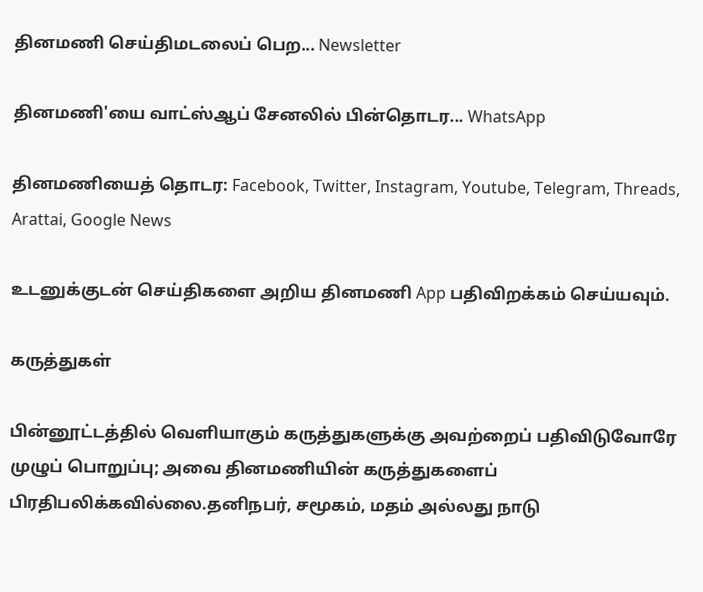தினமணி செய்திமடலைப் பெற... Newsletter

தினமணி'யை வாட்ஸ்ஆப் சேனலில் பின்தொடர... WhatsApp

தினமணியைத் தொடர: Facebook, Twitter, Instagram, Youtube, Telegram, Threads, Arattai, Google News

உடனுக்குடன் செய்திகளை அறிய தினமணி App பதிவிறக்கம் செய்யவும்.

கருத்துகள்

பின்னூட்டத்தில் வெளியாகும் கருத்துகளுக்கு அவற்றைப் பதிவிடுவோரே முழுப் பொறுப்பு; அவை தினமணியின் கருத்துகளைப் பிரதிபலிக்கவில்லை.தனிநபர், சமூகம், மதம் அல்லது நாடு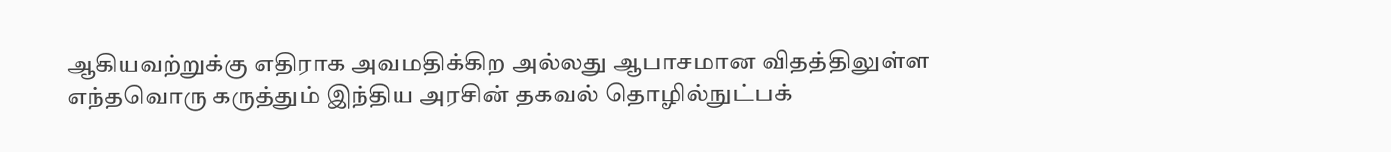ஆகியவற்றுக்கு எதிராக அவமதிக்கிற அல்லது ஆபாசமான விதத்திலுள்ள எந்தவொரு கருத்தும் இந்திய அரசின் தகவல் தொழில்நுட்பக்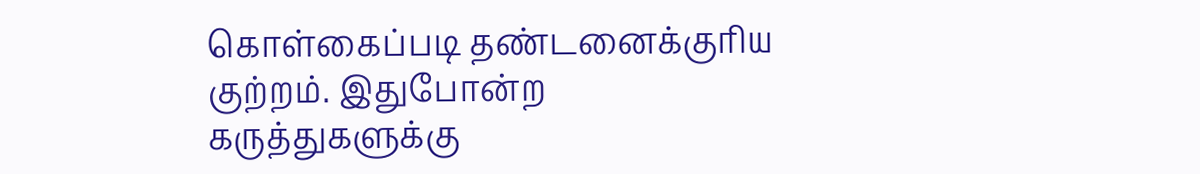கொள்கைப்படி தண்டனைக்குரிய குற்றம். இதுபோன்ற கருத்துகளுக்கு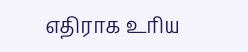எதிராக உரிய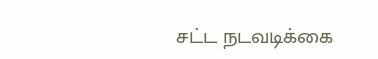சட்ட நடவடிக்கை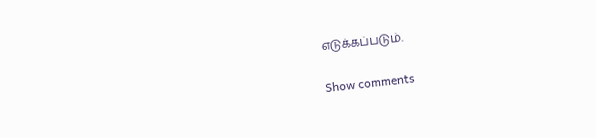எடுக்கப்படும்.

Show comments